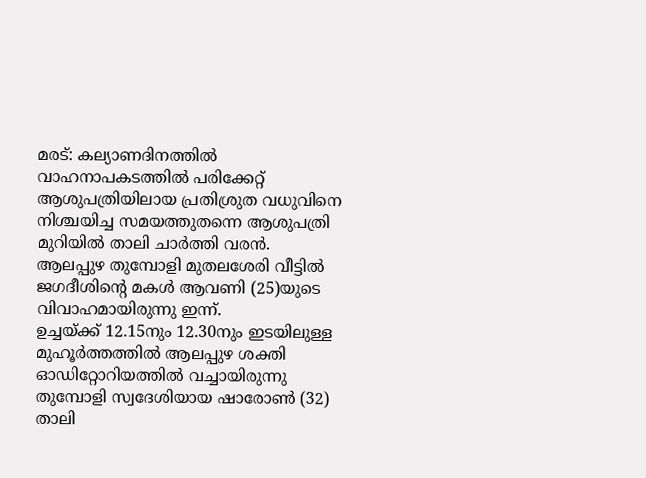മരട്: കല്യാണദിനത്തിൽ വാഹനാപകടത്തിൽ പരിക്കേറ്റ് ആശുപത്രിയിലായ പ്രതിശ്രുത വധുവിനെ നിശ്ചയിച്ച സമയത്തുതന്നെ ആശുപത്രി മുറിയിൽ താലി ചാർത്തി വരൻ. ആലപ്പുഴ തുമ്പോളി മുതലശേരി വീട്ടിൽ ജഗദീശിന്റെ മകൾ ആവണി (25)യുടെ വിവാഹമായിരുന്നു ഇന്ന്.
ഉച്ചയ്ക്ക് 12.15നും 12.30നും ഇടയിലുള്ള മുഹൂർത്തത്തിൽ ആലപ്പുഴ ശക്തി ഓഡിറ്റോറിയത്തിൽ വച്ചായിരുന്നു തുമ്പോളി സ്വദേശിയായ ഷാരോൺ (32) താലി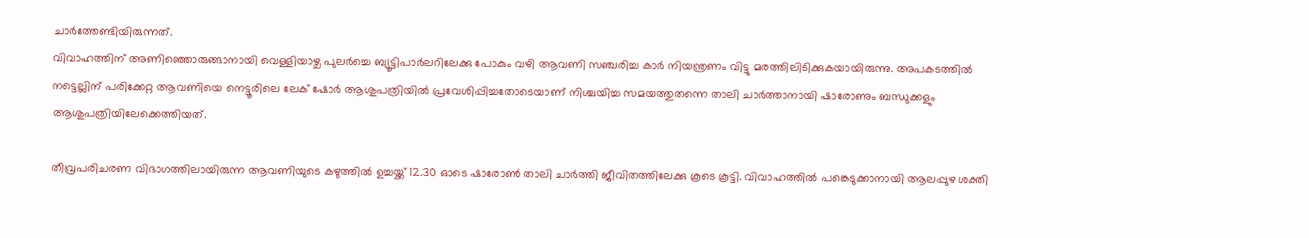ചാർത്തേണ്ടിയിരുന്നത്.
വിവാഹത്തിന് അണിഞ്ഞൊരുങ്ങാനായി വെള്ളിയാഴ്ച പുലർച്ചെ ബ്യൂട്ടിപാർലറിലേക്കു പോകും വഴി ആവണി സഞ്ചരിച്ച കാർ നിയന്ത്രണം വിട്ടു മരത്തിലിടിക്കുകയായിരുന്നു. അപകടത്തിൽ നട്ടെല്ലിന് പരിക്കേറ്റ ആവണിയെ നെട്ടൂരിലെ ലേക് ഷോർ ആശുപത്രിയിൽ പ്രവേശിപ്പിച്ചതോടെയാണ് നിശ്ചയിച്ച സമയത്തുതന്നെ താലി ചാർത്താനായി ഷാരോണും ബന്ധുക്കളും ആശുപത്രിയിലേക്കെത്തിയത്.

തീവ്രപരിചരണ വിഭാഗത്തിലായിരുന്ന ആവണിയുടെ കഴുത്തിൽ ഉച്ചയ്ക്ക് 12.30 ഓടെ ഷാരോൺ താലി ചാർത്തി ജീവിതത്തിലേക്കു കൂടെ കൂട്ടി. വിവാഹത്തിൽ പങ്കെടുക്കാനായി ആലപ്പുഴ ശക്തി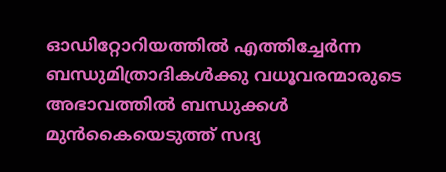ഓഡിറ്റോറിയത്തിൽ എത്തിച്ചേർന്ന ബന്ധുമിത്രാദികൾക്കു വധൂവരന്മാരുടെ അഭാവത്തിൽ ബന്ധുക്കൾ മുൻകൈയെടുത്ത് സദ്യ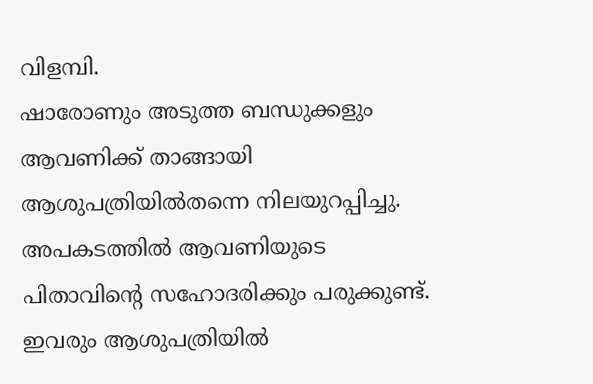വിളമ്പി.
ഷാരോണും അടുത്ത ബന്ധുക്കളും ആവണിക്ക് താങ്ങായി ആശുപത്രിയിൽതന്നെ നിലയുറപ്പിച്ചു. അപകടത്തിൽ ആവണിയുടെ പിതാവിന്റെ സഹോദരിക്കും പരുക്കുണ്ട്. ഇവരും ആശുപത്രിയിൽ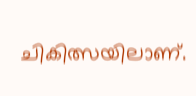ചികിത്സയിലാണ്.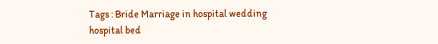Tags : Bride Marriage in hospital wedding hospital bed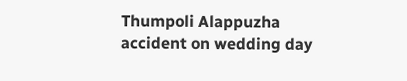Thumpoli Alappuzha accident on wedding day